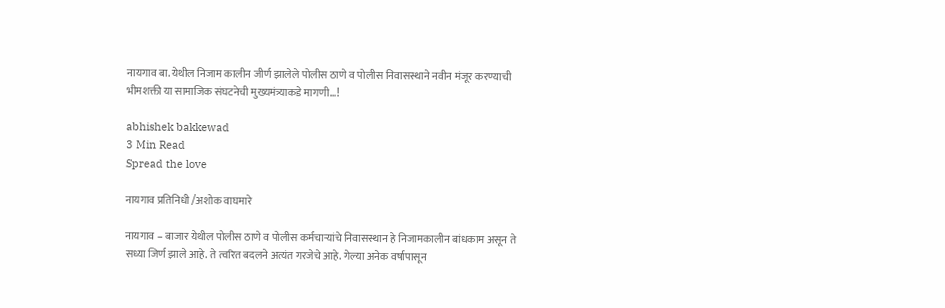नायगाव बा. येथील निजाम कालीन जीर्ण झालेले पोलीस ठाणे व पोलीस निवासस्थाने नवीन मंजूर करण्याची भीमशक्ती या सामाजिक संघटनेची मुख्यमंत्र्याकडे मागणी…!

abhishek bakkewad
3 Min Read
Spread the love

नायगाव प्रतिनिधी /अशोक वाघमारे

नायगाव – बाजार येथील पोलीस ठाणे व पोलीस कर्मचाऱ्यांचे निवासस्थान हे निजामकालीन बांधकाम असून ते सध्या जिर्ण झाले आहे. ते त्वरित बदलने अत्यंत गरजेचे आहे. गेल्या अनेक वर्षापासून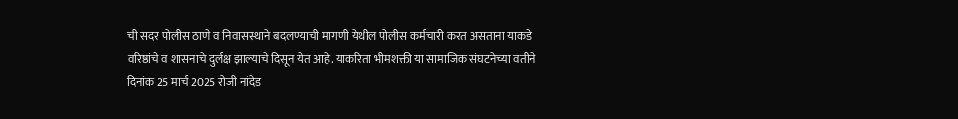ची सदर पोलीस ठाणे व निवासस्थाने बदलण्याची मागणी येथील पोलीस कर्मचारी करत असताना याकडे वरिष्ठांचे व शासनाचे दुर्लक्ष झाल्याचे दिसून येत आहे. याकरिता भीमशक्ती या सामाजिक संघटनेच्या वतीने दिनांक 25 मार्च 2025 रोजी नांदेड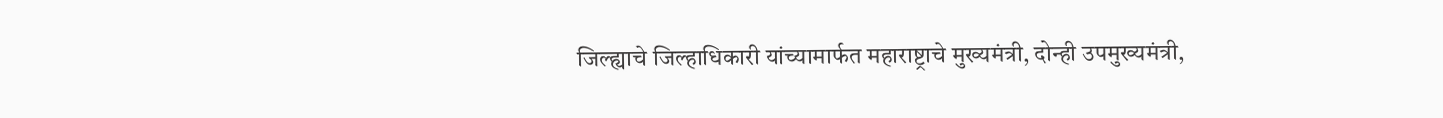जिल्ह्याचे जिल्हाधिकारी यांच्यामार्फत महाराष्ट्राचे मुख्यमंत्री, दोन्ही उपमुख्यमंत्री,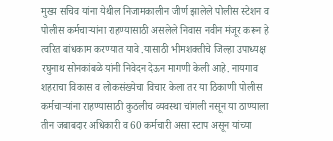मुख्य सचिव यांना येथील निजामकालीन जीर्ण झालेले पोलीस स्टेशन व पोलीस कर्मचाऱ्यांना राहण्यासाठी असलेले निवास नवीन मंजूर करून हे त्वरित बांधकाम करण्यात यावे .यासाठी भीमशक्तीचे जिल्हा उपाध्यक्ष रघुनाथ सोनकांबळे यांनी निवेदन देऊन मागणी केली आहे. नायगाव शहराचा विकास व लोकसंख्येचा विचार केला तर या ठिकाणी पोलीस कर्मचाऱ्यांना राहण्यासाठी कुठलीच व्यवस्था चांगली नसून या ठाण्याला तीन जबाबदार अधिकारी व 60 कर्मचारी असा स्टाप असून यांच्या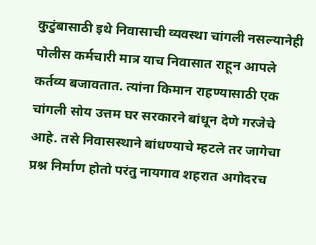कुटुंबासाठी इथे निवासाची व्यवस्था चांगली नसल्यानेही पोलीस कर्मचारी मात्र याच निवासात राहून आपले कर्तव्य बजावतात. त्यांना किमान राहण्यासाठी एक चांगली सोय उत्तम घर सरकारने बांधून देणे गरजेचे आहे. तसे निवासस्थाने बांधण्याचे म्हटले तर जागेचा प्रश्न निर्माण होतो परंतु नायगाव शहरात अगोदरच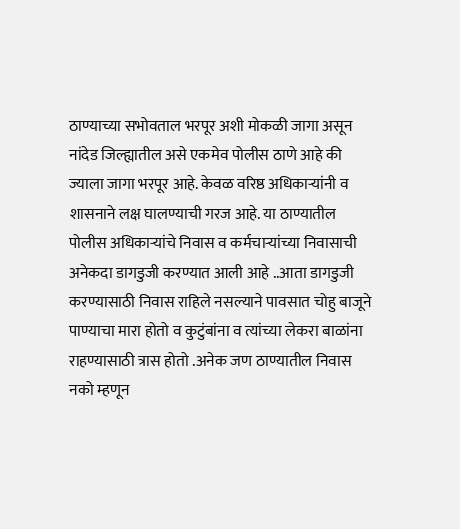ठाण्याच्या सभोवताल भरपूर अशी मोकळी जागा असून नांदेड जिल्ह्यातील असे एकमेव पोलीस ठाणे आहे की ज्याला जागा भरपूर आहे. केवळ वरिष्ठ अधिकाऱ्यांनी व शासनाने लक्ष घालण्याची गरज आहे. या ठाण्यातील पोलीस अधिकाऱ्यांचे निवास व कर्मचाऱ्यांच्या निवासाची अनेकदा डागडुजी करण्यात आली आहे ..आता डागडुजी करण्यासाठी निवास राहिले नसल्याने पावसात चोहु बाजूने पाण्याचा मारा होतो व कुटुंबांना व त्यांच्या लेकरा बाळांना राहण्यासाठी त्रास होतो .अनेक जण ठाण्यातील निवास नको म्हणून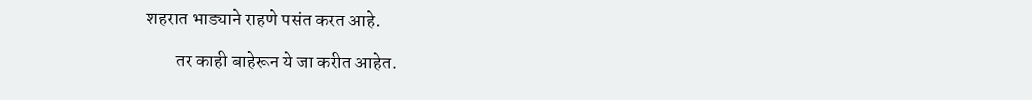शहरात भाड्याने राहणे पसंत करत आहे.

        तर काही बाहेरून ये जा करीत आहेत.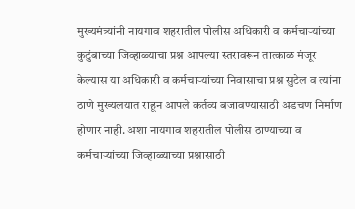मुख्यमंत्र्यांनी नायगाव शहरातील पोलीस अधिकारी व कर्मचाऱ्यांच्या कुटुंबाच्या जिव्हाळ्याचा प्रश्न आपल्या स्तरावरून तात्काळ मंजूर केल्यास या अधिकारी व कर्मचाऱ्यांच्या निवासाचा प्रश्न सुटेल व त्यांना ठाणे मुख्यलयात राहून आपले कर्तव्य बजावण्यासाठी अडचण निर्माण होणार नाही. अशा नायगाव शहरातील पोलीस ठाण्याच्या व कर्मचाऱ्यांच्या जिव्हाळ्याच्या प्रश्नासाठी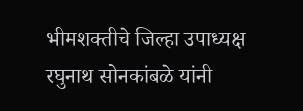भीमशक्तीचे जिल्हा उपाध्यक्ष रघुनाथ सोनकांबळे यांनी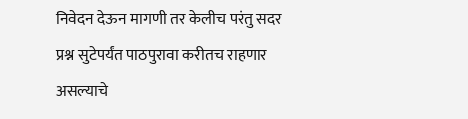निवेदन देऊन मागणी तर केलीच परंतु सदर प्रश्न सुटेपर्यंत पाठपुरावा करीतच राहणार असल्याचे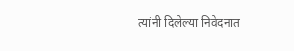त्यांनी दिलेल्या निवेदनात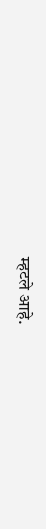म्हटले आहे.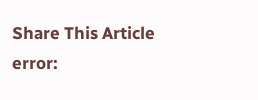Share This Article
error: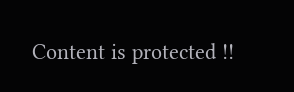Content is protected !!